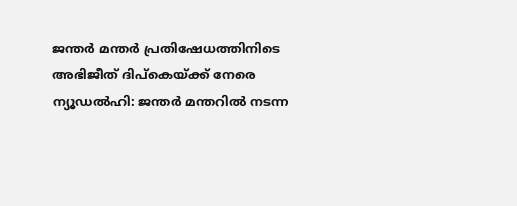ജന്തർ മന്തർ പ്രതിഷേധത്തിനിടെ അഭിജീത് ദിപ്കെയ്ക്ക് നേരെ
ന്യൂഡൽഹി: ജന്തർ മന്തറിൽ നടന്ന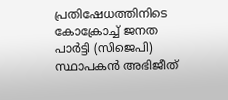പ്രതിഷേധത്തിനിടെ കോക്രോച്ച് ജനത പാർട്ടി (സിജെപി) സ്ഥാപകൻ അഭിജീത്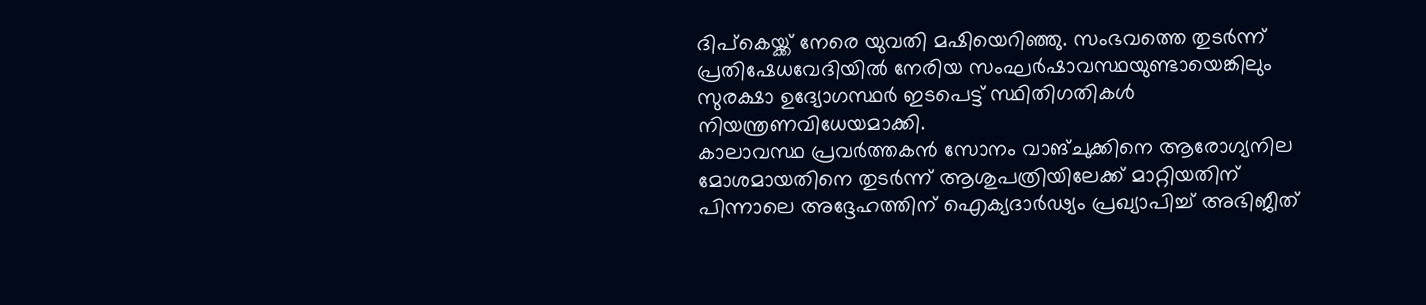ദിപ്കെയ്ക്ക് നേരെ യുവതി മഷിയെറിഞ്ഞു. സംഭവത്തെ തുടർന്ന് പ്രതിഷേധവേദിയിൽ നേരിയ സംഘർഷാവസ്ഥയുണ്ടായെങ്കിലും സുരക്ഷാ ഉദ്യോഗസ്ഥർ ഇടപെട്ട് സ്ഥിതിഗതികൾ നിയന്ത്രണവിധേയമാക്കി.
കാലാവസ്ഥ പ്രവർത്തകൻ സോനം വാങ്ചുക്കിനെ ആരോഗ്യനില മോശമായതിനെ തുടർന്ന് ആശുപത്രിയിലേക്ക് മാറ്റിയതിന് പിന്നാലെ അദ്ദേഹത്തിന് ഐക്യദാർഢ്യം പ്രഖ്യാപിച്ച് അഭിജീത്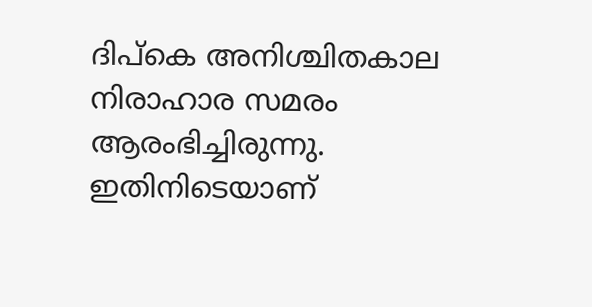ദിപ്കെ അനിശ്ചിതകാല നിരാഹാര സമരം ആരംഭിച്ചിരുന്നു. ഇതിനിടെയാണ്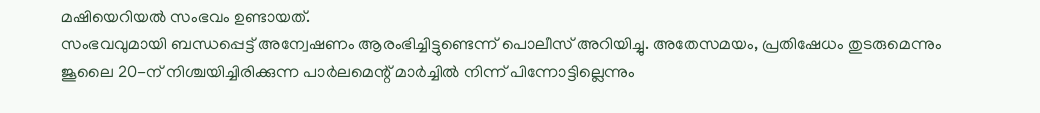മഷിയെറിയൽ സംഭവം ഉണ്ടായത്.
സംഭവവുമായി ബന്ധപ്പെട്ട് അന്വേഷണം ആരംഭിച്ചിട്ടുണ്ടെന്ന് പൊലീസ് അറിയിച്ചു. അതേസമയം, പ്രതിഷേധം തുടരുമെന്നും ജൂലൈ 20-ന് നിശ്ചയിച്ചിരിക്കുന്ന പാർലമെന്റ് മാർച്ചിൽ നിന്ന് പിന്നോട്ടില്ലെന്നും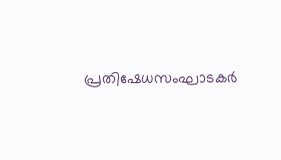പ്രതിഷേധസംഘാടകർ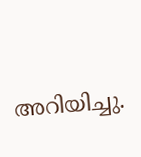അറിയിച്ചു.